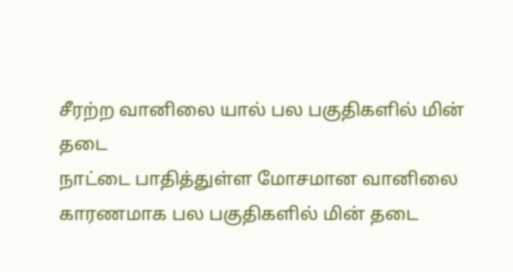சீரற்ற வானிலை யால் பல பகுதிகளில் மின் தடை
நாட்டை பாதித்துள்ள மோசமான வானிலை காரணமாக பல பகுதிகளில் மின் தடை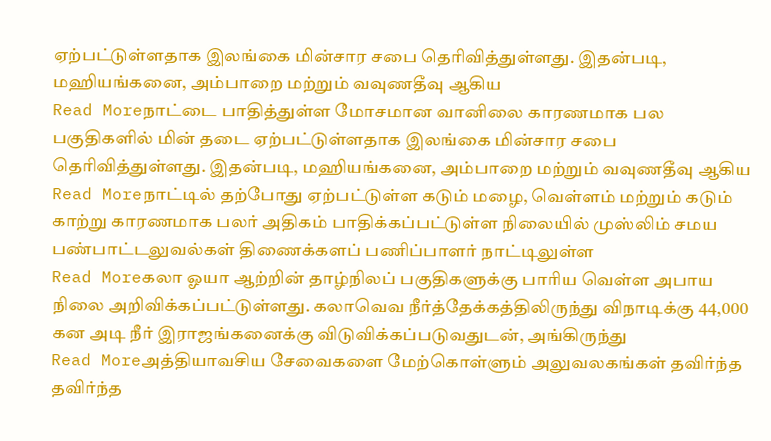ஏற்பட்டுள்ளதாக இலங்கை மின்சார சபை தெரிவித்துள்ளது. இதன்படி, மஹியங்கனை, அம்பாறை மற்றும் வவுணதீவு ஆகிய
Read Moreநாட்டை பாதித்துள்ள மோசமான வானிலை காரணமாக பல பகுதிகளில் மின் தடை ஏற்பட்டுள்ளதாக இலங்கை மின்சார சபை தெரிவித்துள்ளது. இதன்படி, மஹியங்கனை, அம்பாறை மற்றும் வவுணதீவு ஆகிய
Read Moreநாட்டில் தற்போது ஏற்பட்டுள்ள கடும் மழை, வெள்ளம் மற்றும் கடும் காற்று காரணமாக பலர் அதிகம் பாதிக்கப்பட்டுள்ள நிலையில் முஸ்லிம் சமய பண்பாட்டலுவல்கள் திணைக்களப் பணிப்பாளர் நாட்டிலுள்ள
Read Moreகலா ஓயா ஆற்றின் தாழ்நிலப் பகுதிகளுக்கு பாரிய வெள்ள அபாய நிலை அறிவிக்கப்பட்டுள்ளது. கலாவெவ நீர்த்தேக்கத்திலிருந்து விநாடிக்கு 44,000 கன அடி நீர் இராஜங்கனைக்கு விடுவிக்கப்படுவதுடன், அங்கிருந்து
Read Moreஅத்தியாவசிய சேவைகளை மேற்கொள்ளும் அலுவலகங்கள் தவிர்ந்த தவிர்ந்த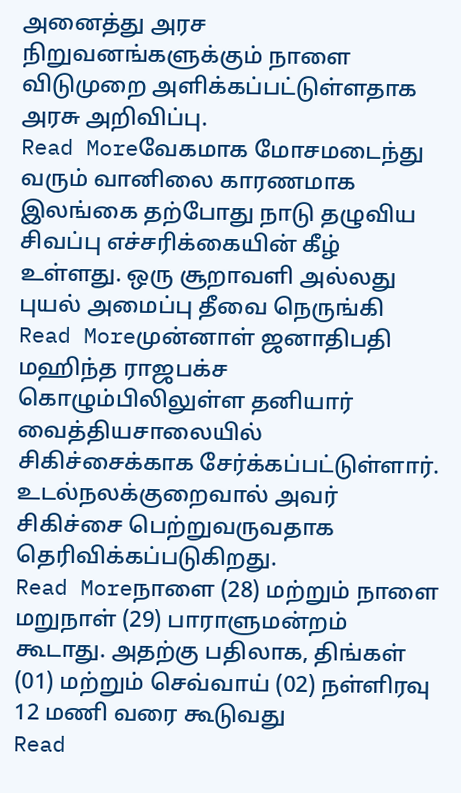அனைத்து அரச நிறுவனங்களுக்கும் நாளை விடுமுறை அளிக்கப்பட்டுள்ளதாக அரசு அறிவிப்பு.
Read Moreவேகமாக மோசமடைந்து வரும் வானிலை காரணமாக இலங்கை தற்போது நாடு தழுவிய சிவப்பு எச்சரிக்கையின் கீழ் உள்ளது. ஒரு சூறாவளி அல்லது புயல் அமைப்பு தீவை நெருங்கி
Read Moreமுன்னாள் ஜனாதிபதி மஹிந்த ராஜபக்ச கொழும்பிலிலுள்ள தனியார் வைத்தியசாலையில் சிகிச்சைக்காக சேர்க்கப்பட்டுள்ளார். உடல்நலக்குறைவால் அவர் சிகிச்சை பெற்றுவருவதாக தெரிவிக்கப்படுகிறது.
Read Moreநாளை (28) மற்றும் நாளை மறுநாள் (29) பாராளுமன்றம் கூடாது. அதற்கு பதிலாக, திங்கள் (01) மற்றும் செவ்வாய் (02) நள்ளிரவு 12 மணி வரை கூடுவது
Read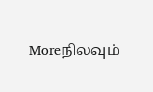Moreநிலவும்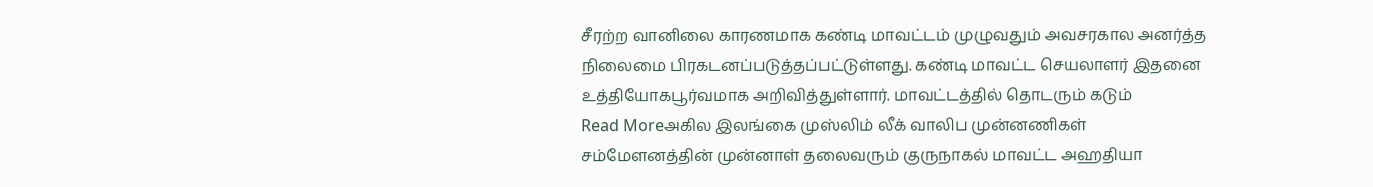சீரற்ற வானிலை காரணமாக கண்டி மாவட்டம் முழுவதும் அவசரகால அனர்த்த நிலைமை பிரகடனப்படுத்தப்பட்டுள்ளது. கண்டி மாவட்ட செயலாளர் இதனை உத்தியோகபூர்வமாக அறிவித்துள்ளார். மாவட்டத்தில் தொடரும் கடும்
Read Moreஅகில இலங்கை முஸ்லிம் லீக் வாலிப முன்னணிகள் சம்மேளனத்தின் முன்னாள் தலைவரும் குருநாகல் மாவட்ட அஹதியா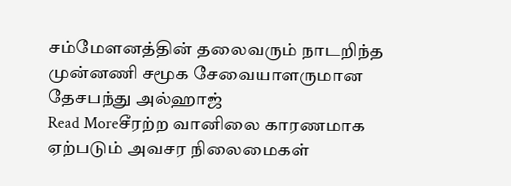சம்மேளனத்தின் தலைவரும் நாடறிந்த முன்னணி சமூக சேவையாளருமான தேசபந்து அல்ஹாஜ்
Read Moreசீரற்ற வானிலை காரணமாக ஏற்படும் அவசர நிலைமைகள்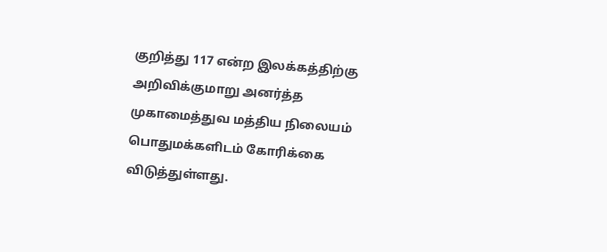குறித்து 117 என்ற இலக்கத்திற்கு அறிவிக்குமாறு அனர்த்த முகாமைத்துவ மத்திய நிலையம் பொதுமக்களிடம் கோரிக்கை விடுத்துள்ளது.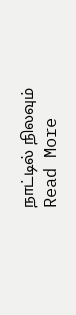நாட்டில் நிலவும்
Read More